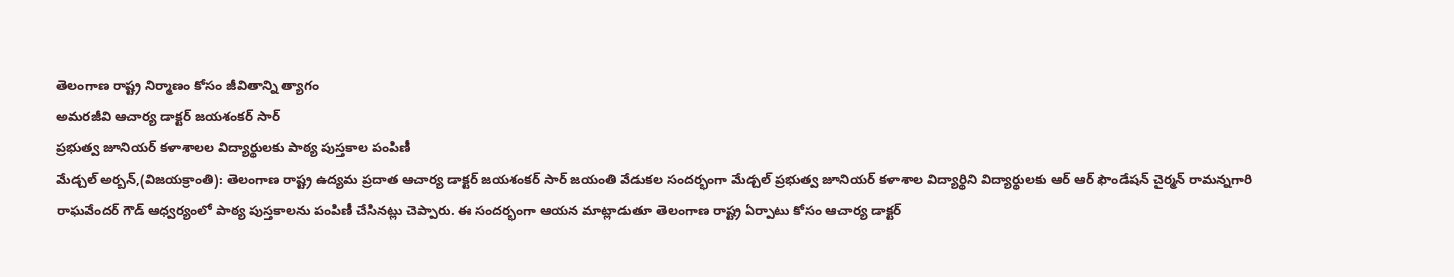తెలంగాణ రాష్ట్ర నిర్మాణం కోసం జీవితాన్ని త్యాగం
అమరజీవి ఆచార్య డాక్టర్ జయశంకర్ సార్
ప్రభుత్వ జూనియర్ కళాశాలల విద్యార్థులకు పాఠ్య పుస్తకాల పంపిణీ
మేడ్చల్ అర్బన్,(విజయక్రాంతి): తెలంగాణ రాష్ట్ర ఉద్యమ ప్రదాత ఆచార్య డాక్టర్ జయశంకర్ సార్ జయంతి వేడుకల సందర్భంగా మేడ్చల్ ప్రభుత్వ జూనియర్ కళాశాల విద్యార్థిని విద్యార్థులకు ఆర్ ఆర్ ఫౌండేషన్ చైర్మన్ రామన్నగారి రాఘవేందర్ గౌడ్ ఆధ్వర్యంలో పాఠ్య పుస్తకాలను పంపిణీ చేసినట్లు చెప్పారు. ఈ సందర్భంగా ఆయన మాట్లాడుతూ తెలంగాణ రాష్ట్ర ఏర్పాటు కోసం ఆచార్య డాక్టర్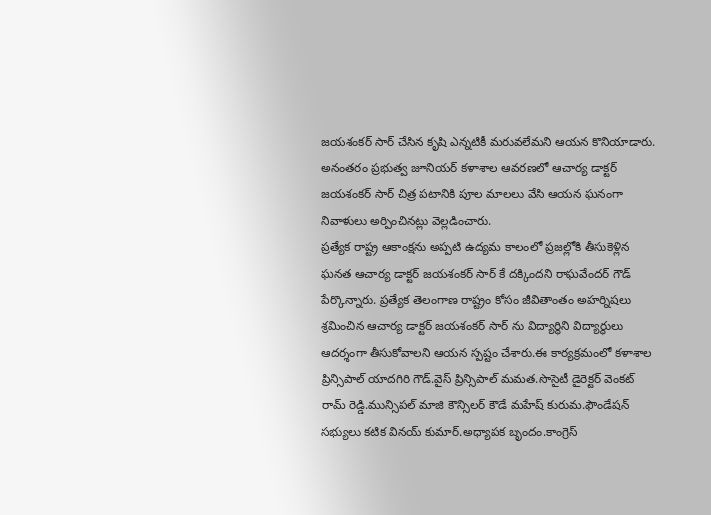జయశంకర్ సార్ చేసిన కృషి ఎన్నటికీ మరువలేమని ఆయన కొనియాడారు. అనంతరం ప్రభుత్వ జూనియర్ కళాశాల ఆవరణలో ఆచార్య డాక్టర్ జయశంకర్ సార్ చిత్ర పటానికి పూల మాలలు వేసి ఆయన ఘనంగా నివాళులు అర్పించినట్లు వెల్లడించారు.
ప్రత్యేక రాష్ట్ర ఆకాంక్షను అప్పటి ఉద్యమ కాలంలో ప్రజల్లోకి తీసుకెళ్లిన ఘనత ఆచార్య డాక్టర్ జయశంకర్ సార్ కే దక్కిందని రాఘవేందర్ గౌడ్ పేర్కొన్నారు. ప్రత్యేక తెలంగాణ రాష్ట్రం కోసం జీవితాంతం అహర్నిషలు శ్రమించిన ఆచార్య డాక్టర్ జయశంకర్ సార్ ను విద్యార్థిని విద్యార్థులు ఆదర్శంగా తీసుకోవాలని ఆయన స్పష్టం చేశారు.ఈ కార్యక్రమంలో కళాశాల ప్రిన్సిపాల్ యాదగిరి గౌడ్.వైస్ ప్రిన్సిపాల్ మమత.సొసైటీ డైరెక్టర్ వెంకట్ రామ్ రెడ్డి.మున్సిపల్ మాజి కౌన్సిలర్ కౌడే మహేష్ కురుమ.ఫౌండేషన్ సభ్యులు కటిక వినయ్ కుమార్.అధ్యాపక బృందం.కాంగ్రెస్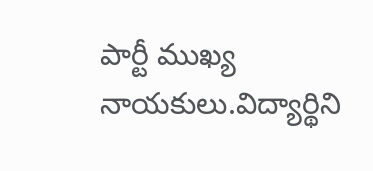పార్టీ ముఖ్య నాయకులు.విద్యార్థిని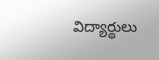విద్యార్థులు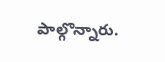పాల్గొన్నారు.